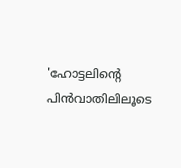'ഹോട്ടലിന്റെ പിൻവാതിലിലൂടെ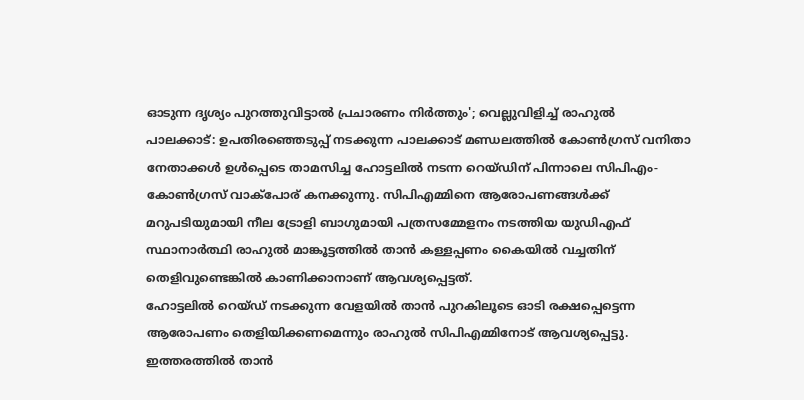ഓടുന്ന ദൃശ്യം പുറത്തുവിട്ടാൽ പ്രചാരണം നിർത്തും'; വെല്ലുവിളിച്ച് രാഹുൽ
പാലക്കാട്: ഉപതിരഞ്ഞെടുപ്പ് നടക്കുന്ന പാലക്കാട് മണ്ഡലത്തിൽ കോൺഗ്രസ് വനിതാ നേതാക്കൾ ഉൾപ്പെടെ താമസിച്ച ഹോട്ടലിൽ നടന്ന റെയ്ഡിന് പിന്നാലെ സിപിഎം-കോൺഗ്രസ് വാക്പോര് കനക്കുന്നു. സിപിഎമ്മിനെ ആരോപണങ്ങൾക്ക് മറുപടിയുമായി നീല ട്രോളി ബാഗുമായി പത്രസമ്മേളനം നടത്തിയ യുഡിഎഫ് സ്ഥാനാർത്ഥി രാഹുൽ മാങ്കൂട്ടത്തിൽ താൻ കള്ളപ്പണം കൈയിൽ വച്ചതിന് തെളിവുണ്ടെങ്കിൽ കാണിക്കാനാണ് ആവശ്യപ്പെട്ടത്.
ഹോട്ടലിൽ റെയ്ഡ് നടക്കുന്ന വേളയിൽ താൻ പുറകിലൂടെ ഓടി രക്ഷപ്പെട്ടെന്ന ആരോപണം തെളിയിക്കണമെന്നും രാഹുൽ സിപിഎമ്മിനോട് ആവശ്യപ്പെട്ടു. ഇത്തരത്തിൽ താൻ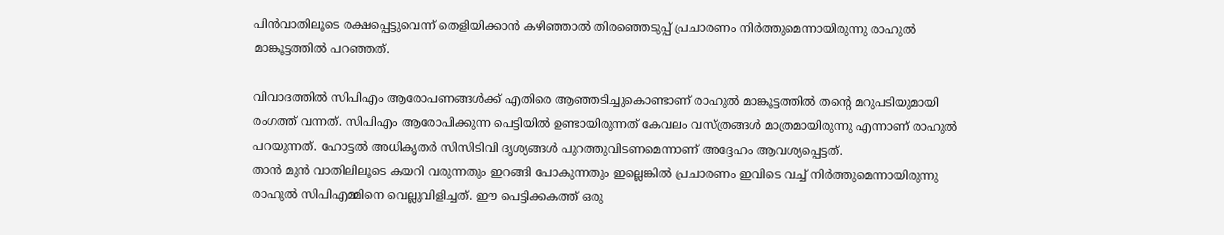പിൻവാതിലൂടെ രക്ഷപ്പെട്ടുവെന്ന് തെളിയിക്കാൻ കഴിഞ്ഞാൽ തിരഞ്ഞെടുപ്പ് പ്രചാരണം നിർത്തുമെന്നായിരുന്നു രാഹുൽ മാങ്കൂട്ടത്തിൽ പറഞ്ഞത്.

വിവാദത്തിൽ സിപിഎം ആരോപണങ്ങൾക്ക് എതിരെ ആഞ്ഞടിച്ചുകൊണ്ടാണ് രാഹുൽ മാങ്കൂട്ടത്തിൽ തന്റെ മറുപടിയുമായി രംഗത്ത് വന്നത്. സിപിഎം ആരോപിക്കുന്ന പെട്ടിയിൽ ഉണ്ടായിരുന്നത് കേവലം വസ്ത്രങ്ങൾ മാത്രമായിരുന്നു എന്നാണ് രാഹുൽ പറയുന്നത്. ഹോട്ടൽ അധികൃതർ സിസിടിവി ദൃശ്യങ്ങൾ പുറത്തുവിടണമെന്നാണ് അദ്ദേഹം ആവശ്യപ്പെട്ടത്.
താൻ മുൻ വാതിലിലൂടെ കയറി വരുന്നതും ഇറങ്ങി പോകുന്നതും ഇല്ലെങ്കിൽ പ്രചാരണം ഇവിടെ വച്ച് നിർത്തുമെന്നായിരുന്നു രാഹുൽ സിപിഎമ്മിനെ വെല്ലുവിളിച്ചത്. ഈ പെട്ടിക്കകത്ത് ഒരു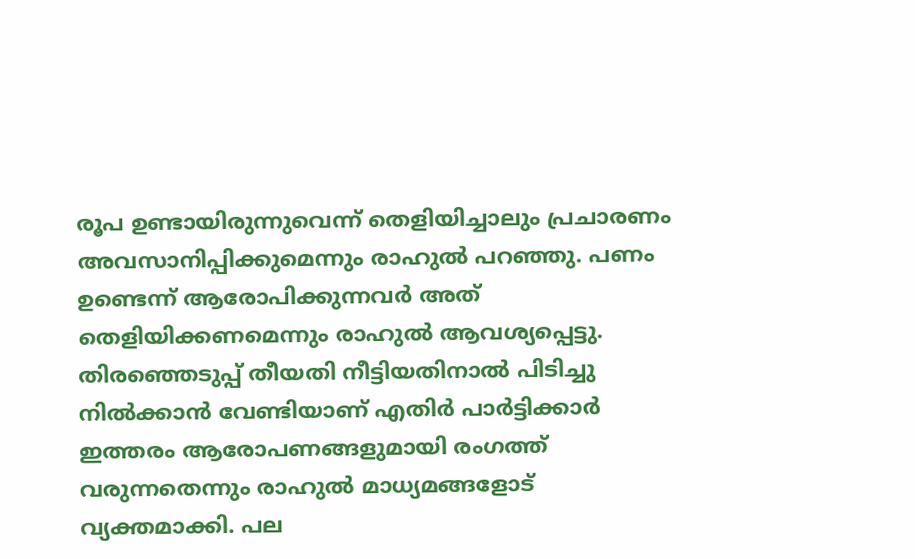രൂപ ഉണ്ടായിരുന്നുവെന്ന് തെളിയിച്ചാലും പ്രചാരണം അവസാനിപ്പിക്കുമെന്നും രാഹുൽ പറഞ്ഞു. പണം ഉണ്ടെന്ന് ആരോപിക്കുന്നവർ അത് തെളിയിക്കണമെന്നും രാഹുൽ ആവശ്യപ്പെട്ടു.
തിരഞ്ഞെടുപ്പ് തീയതി നീട്ടിയതിനാൽ പിടിച്ചു നിൽക്കാൻ വേണ്ടിയാണ് എതിർ പാർട്ടിക്കാർ ഇത്തരം ആരോപണങ്ങളുമായി രംഗത്ത് വരുന്നതെന്നും രാഹുൽ മാധ്യമങ്ങളോട് വ്യക്തമാക്കി. പല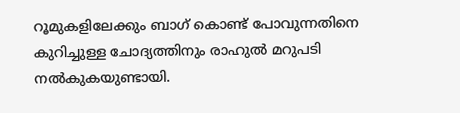റൂമുകളിലേക്കും ബാഗ് കൊണ്ട് പോവുന്നതിനെ കുറിച്ചുള്ള ചോദ്യത്തിനും രാഹുൽ മറുപടി നൽകുകയുണ്ടായി.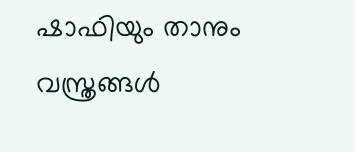ഷാഫിയും താനും വസ്ത്രങ്ങൾ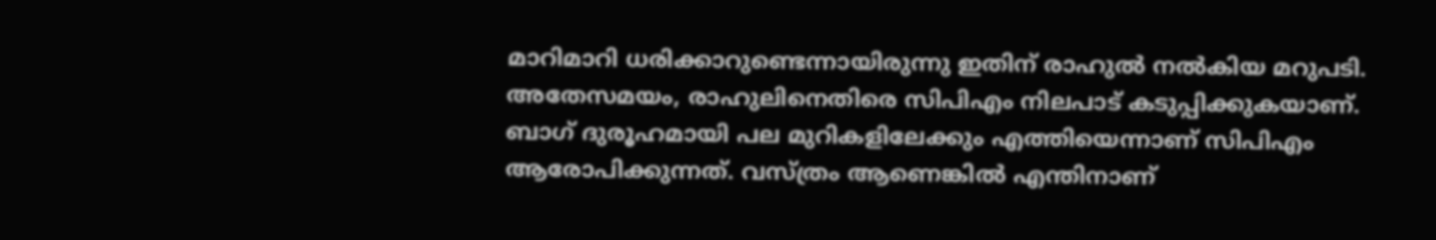മാറിമാറി ധരിക്കാറുണ്ടെന്നായിരുന്നു ഇതിന് രാഹുൽ നൽകിയ മറുപടി.
അതേസമയം, രാഹുലിനെതിരെ സിപിഎം നിലപാട് കടുപ്പിക്കുകയാണ്. ബാഗ് ദുരൂഹമായി പല മുറികളിലേക്കും എത്തിയെന്നാണ് സിപിഎം ആരോപിക്കുന്നത്. വസ്ത്രം ആണെങ്കിൽ എന്തിനാണ്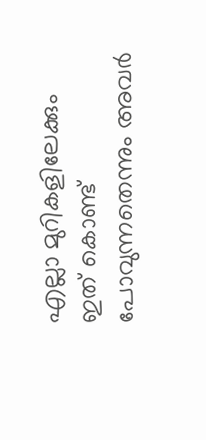എല്ലാ മുറികളിലേക്കും ഇത് കൊണ്ട് പോവുന്നതെന്നും അവർ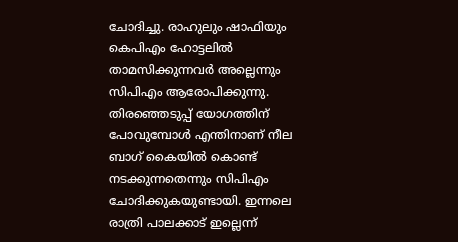ചോദിച്ചു. രാഹുലും ഷാഫിയും കെപിഎം ഹോട്ടലിൽ താമസിക്കുന്നവർ അല്ലെന്നും സിപിഎം ആരോപിക്കുന്നു.
തിരഞ്ഞെടുപ്പ് യോഗത്തിന് പോവുമ്പോൾ എന്തിനാണ് നീല ബാഗ് കൈയിൽ കൊണ്ട് നടക്കുന്നതെന്നും സിപിഎം ചോദിക്കുകയുണ്ടായി. ഇന്നലെ രാത്രി പാലക്കാട് ഇല്ലെന്ന്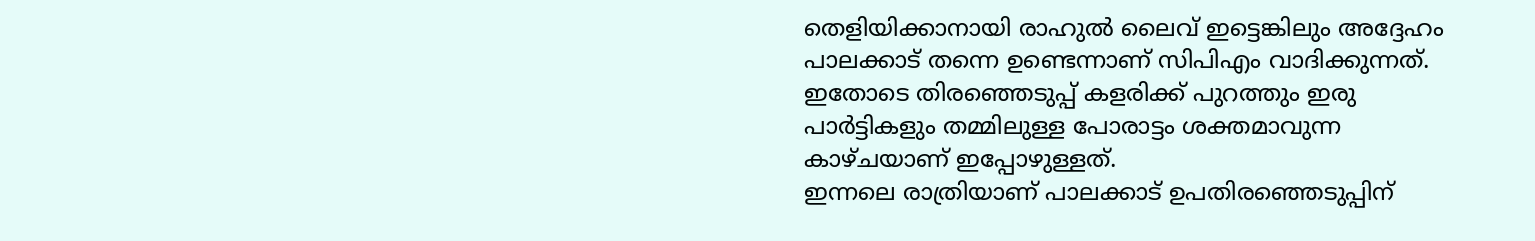തെളിയിക്കാനായി രാഹുൽ ലൈവ് ഇട്ടെങ്കിലും അദ്ദേഹം പാലക്കാട് തന്നെ ഉണ്ടെന്നാണ് സിപിഎം വാദിക്കുന്നത്. ഇതോടെ തിരഞ്ഞെടുപ്പ് കളരിക്ക് പുറത്തും ഇരു പാർട്ടികളും തമ്മിലുള്ള പോരാട്ടം ശക്തമാവുന്ന കാഴ്ചയാണ് ഇപ്പോഴുള്ളത്.
ഇന്നലെ രാത്രിയാണ് പാലക്കാട് ഉപതിരഞ്ഞെടുപ്പിന്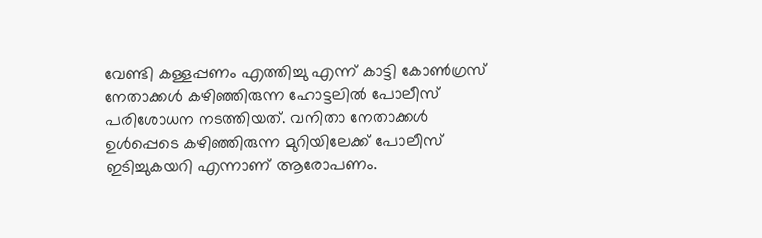വേണ്ടി കള്ളപ്പണം എത്തിച്ചു എന്ന് കാട്ടി കോൺഗ്രസ് നേതാക്കൾ കഴിഞ്ഞിരുന്ന ഹോട്ടലിൽ പോലീസ് പരിശോധന നടത്തിയത്. വനിതാ നേതാക്കൾ ഉൾപ്പെടെ കഴിഞ്ഞിരുന്ന മുറിയിലേക്ക് പോലീസ് ഇടിച്ചുകയറി എന്നാണ് ആരോപണം.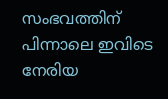സംഭവത്തിന് പിന്നാലെ ഇവിടെ നേരിയ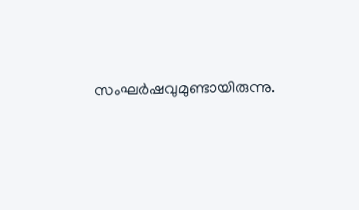സംഘർഷവുമുണ്ടായിരുന്നു.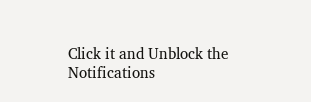Click it and Unblock the Notifications